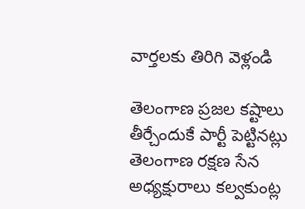వార్తలకు తిరిగి వెళ్లండి

తెలంగాణ ప్రజల కష్టాలు తీర్చేందుకే పార్టీ పెట్టినట్లు తెలంగాణ రక్షణ సేన అధ్యక్షురాలు కల్వకుంట్ల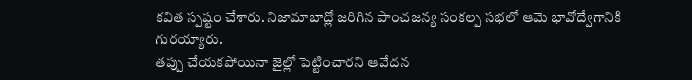కవిత స్పష్టం చేశారు. నిజామాబాద్లో జరిగిన పాంచజన్య సంకల్ప సభలో ఆమె భావోద్వేగానికి గురయ్యారు.
తప్పు చేయకపోయినా జైల్లో పెట్టించారని ఆవేదన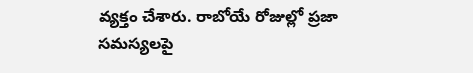వ్యక్తం చేశారు. రాబోయే రోజుల్లో ప్రజా సమస్యలపై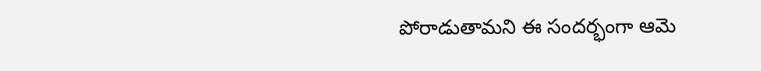పోరాడుతామని ఈ సందర్భంగా ఆమె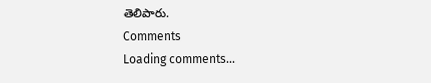తెలిపారు.
Comments
Loading comments...